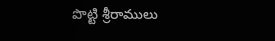పొట్టి శ్రీరాములు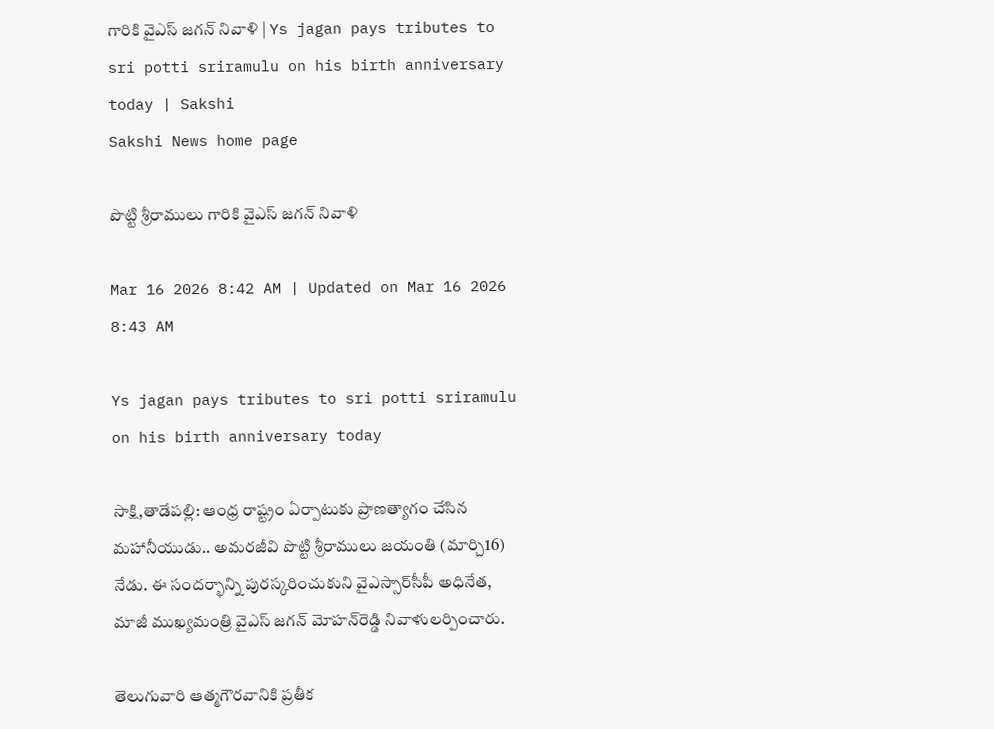గారికి వైఎస్‌ జగన్‌ నివాళి | Ys jagan pays tributes to sri potti sriramulu on his birth anniversary today | Sakshi
Sakshi News home page

పొట్టి శ్రీరాములు గారికి వైఎస్‌ జగన్‌ నివాళి

Mar 16 2026 8:42 AM | Updated on Mar 16 2026 8:43 AM

Ys jagan pays tributes to sri potti sriramulu on his birth anniversary today

సాక్షి,తాడేపల్లి: ఆంధ్ర రాష్ట్రం ఏర్పాటుకు ప్రాణత్యాగం చేసిన మహానీయుడు.. అమరజీవి పొట్టి శ్రీరాములు జయంతి (మార్చి16) నేడు. ఈ సందర్భాన్ని పురస్కరించుకుని వైఎస్సార్‌సీపీ అధినేత, మాజీ ముఖ్యమంత్రి వైఎస్‌ జగన్‌ మోహన్‌రెడ్డి నివాళులర్పించారు.

తెలుగువారి ఆత్మగౌరవానికి ప్రతీక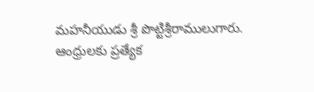మహనీయుడు శ్రీ పొట్టిశ్రీరాములుగారు. ఆంధ్రులకు ప్రత్యేక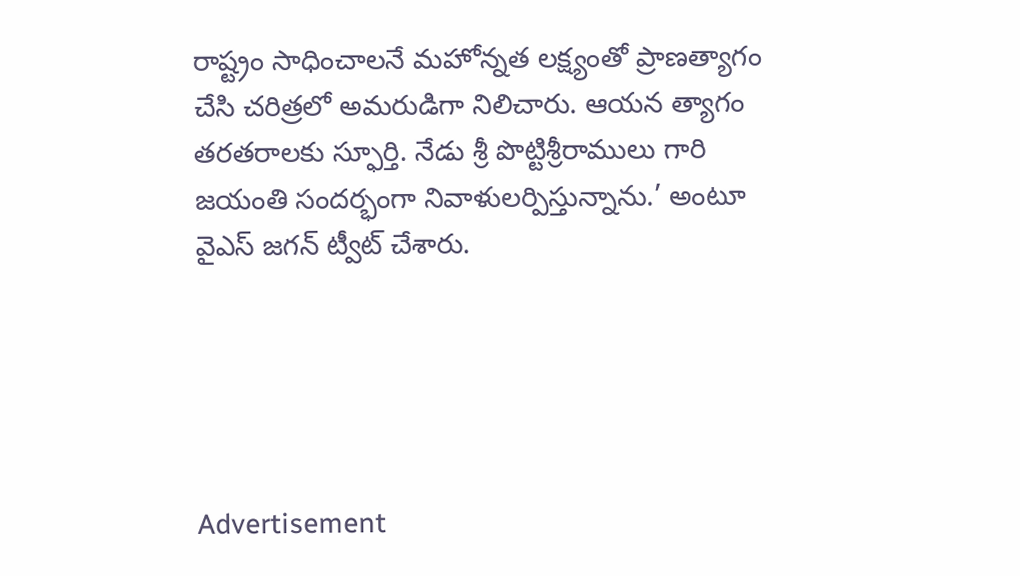రాష్ట్రం సాధించాలనే మహోన్నత లక్ష్యంతో ప్రాణత్యాగం చేసి చరిత్రలో అమరుడిగా నిలిచారు. ఆయన త్యాగం తరతరాలకు స్ఫూర్తి. నేడు శ్రీ పొట్టిశ్రీరాములు గారి జయంతి సందర్భంగా నివాళులర్పిస్తున్నాను.’ అంటూ వైఎస్‌ జగన్‌ ట్వీట్‌ చేశారు.





Advertisement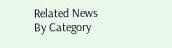Related News By Category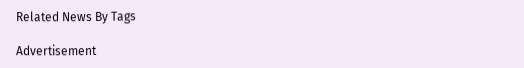Related News By Tags

Advertisement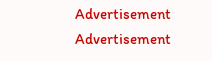Advertisement
Advertisement